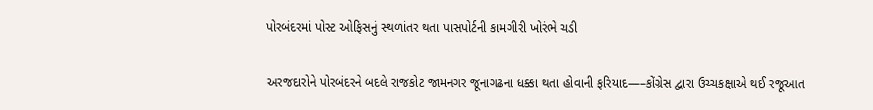પોરબંદરમાં પોસ્ટ ઓફિસનું સ્થળાંતર થતા પાસપોર્ટની કામગીરી ખોરંભે ચડી

અરજદારોને પોરબંદરને બદલે રાજકોટ જામનગર જૂનાગઢના ધક્કા થતા હોવાની ફરિયાદ—–કોંગ્રેસ દ્વારા ઉચ્ચકક્ષાએ થઈ રજૂઆત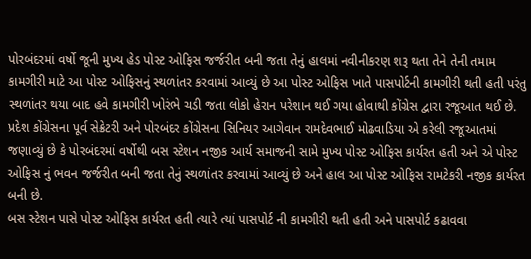પોરબંદરમાં વર્ષો જૂની મુખ્ય હેડ પોસ્ટ ઓફિસ જર્જરીત બની જતા તેનું હાલમાં નવીનીકરણ શરૂ થતા તેને તેની તમામ કામગીરી માટે આ પોસ્ટ ઓફિસનું સ્થળાંતર કરવામાં આવ્યું છે આ પોસ્ટ ઓફિસ ખાતે પાસપોર્ટની કામગીરી થતી હતી પરંતુ સ્થળાંતર થયા બાદ હવે કામગીરી ખોરંભે ચડી જતા લોકો હેરાન પરેશાન થઈ ગયા હોવાથી કોંગ્રેસ દ્વારા રજૂઆત થઈ છે.
પ્રદેશ કોંગ્રેસના પૂર્વ સેક્રેટરી અને પોરબંદર કોંગ્રેસના સિનિયર આગેવાન રામદેવભાઈ મોઢવાડિયા એ કરેલી રજૂઆતમાં જણાવ્યું છે કે પોરબંદરમાં વર્ષોથી બસ સ્ટેશન નજીક આર્ય સમાજની સામે મુખ્ય પોસ્ટ ઓફિસ કાર્યરત હતી અને એ પોસ્ટ ઓફિસ નું ભવન જર્જરીત બની જતા તેનું સ્થળાંતર કરવામાં આવ્યું છે અને હાલ આ પોસ્ટ ઓફિસ રામટેકરી નજીક કાર્યરત બની છે.
બસ સ્ટેશન પાસે પોસ્ટ ઓફિસ કાર્યરત હતી ત્યારે ત્યાં પાસપોર્ટ ની કામગીરી થતી હતી અને પાસપોર્ટ કઢાવવા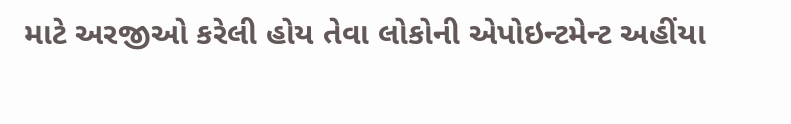માટે અરજીઓ કરેલી હોય તેવા લોકોની એપોઇન્ટમેન્ટ અહીંયા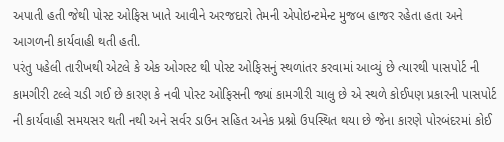અપાતી હતી જેથી પોસ્ટ ઓફિસ ખાતે આવીને અરજદારો તેમની એપોઇન્ટમેન્ટ મુજબ હાજર રહેતા હતા અને આગળની કાર્યવાહી થતી હતી.
પરંતુ પહેલી તારીખથી એટલે કે એક ઓગસ્ટ થી પોસ્ટ ઓફિસનું સ્થળાંતર કરવામાં આવ્યું છે ત્યારથી પાસપોર્ટ ની કામગીરી ટલ્લે ચડી ગઈ છે કારણ કે નવી પોસ્ટ ઓફિસની જ્યાં કામગીરી ચાલુ છે એ સ્થળે કોઈપણ પ્રકારની પાસપોર્ટ ની કાર્યવાહી સમયસર થતી નથી અને સર્વર ડાઉન સહિત અનેક પ્રશ્નો ઉપસ્થિત થયા છે જેના કારણે પોરબંદરમાં કોઈ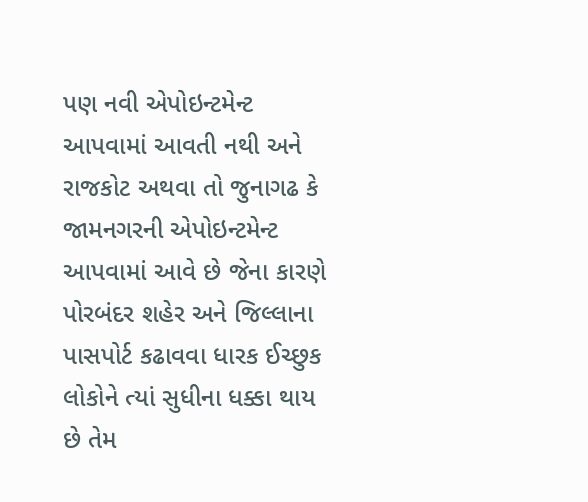પણ નવી એપોઇન્ટમેન્ટ આપવામાં આવતી નથી અને રાજકોટ અથવા તો જુનાગઢ કે જામનગરની એપોઇન્ટમેન્ટ આપવામાં આવે છે જેના કારણે પોરબંદર શહેર અને જિલ્લાના પાસપોર્ટ કઢાવવા ધારક ઈચ્છુક લોકોને ત્યાં સુધીના ધક્કા થાય છે તેમ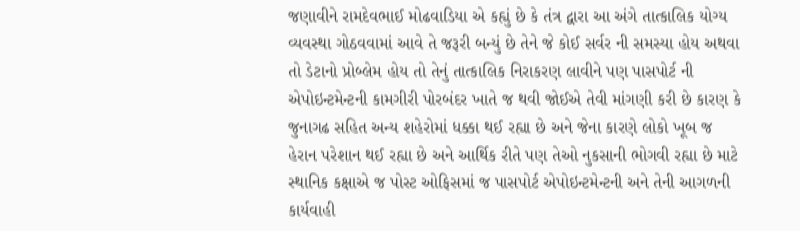જણાવીને રામદેવભાઈ મોઢવાડિયા એ કહ્યું છે કે તંત્ર દ્વારા આ અંગે તાત્કાલિક યોગ્ય વ્યવસ્થા ગોઠવવામાં આવે તે જરૂરી બન્યું છે તેને જે કોઈ સર્વર ની સમસ્યા હોય અથવા તો ડેટાનો પ્રોબ્લેમ હોય તો તેનું તાત્કાલિક નિરાકરણ લાવીને પણ પાસપોર્ટ ની એપોઇન્ટમેન્ટની કામગીરી પોરબંદર ખાતે જ થવી જોઈએ તેવી માંગણી કરી છે કારણ કે જુનાગઢ સહિત અન્ય શહેરોમાં ધક્કા થઈ રહ્યા છે અને જેના કારણે લોકો ખૂબ જ હેરાન પરેશાન થઈ રહ્યા છે અને આર્થિક રીતે પણ તેઓ નુકસાની ભોગવી રહ્યા છે માટે સ્થાનિક કક્ષાએ જ પોસ્ટ ઓફિસમાં જ પાસપોર્ટ એપોઇન્ટમેન્ટની અને તેની આગળની કાર્યવાહી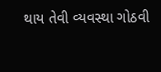થાય તેવી વ્યવસ્થા ગોઠવી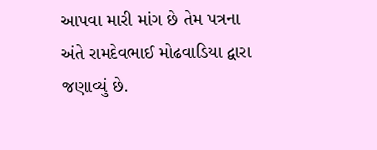આપવા મારી માંગ છે તેમ પત્રના અંતે રામદેવભાઈ મોઢવાડિયા દ્વારા જણાવ્યું છે.